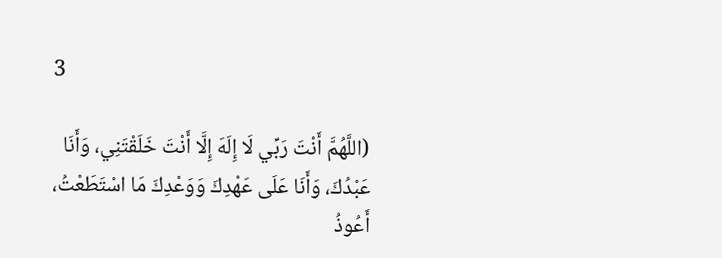3

(اللَّهُمَّ أَنْتَ رَبِّي لَا إِلَهَ إِلَّا أَنْتَ خَلَقْتَنِي، وَأَنَا عَبْدُكَ، وَأَنَا عَلَى عَهْدِكَ وَوَعْدِكَ مَا اسْتَطَعْتُ، أَعُوذُ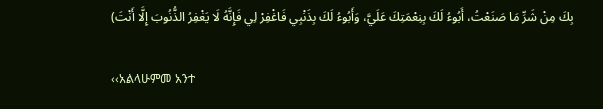بِكَ مِنْ شَرِّ مَا صَنَعْتُ، أَبُوءُ لَكَ بِنِعْمَتِكَ عَلَيَّ، وَأَبُوءُ لَكَ بِذَنْبِي فَاغْفِرْ لِي فَإِنَّهُ لَا يَغْفِرُ الذُّنُوبَ إِلَّا أَنْتَ)

‹‹አልላሁምመ አንተ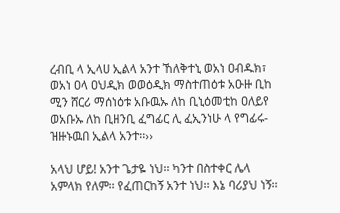ረብቢ ላ ኢላሀ ኢልላ አንተ ኸለቅተኒ ወአነ ዐብዱክ፣ ወአነ ዐላ ዐህዲክ ወወዕዲክ ማስተጠዕቱ አዑዙ ቢከ ሚን ሸርሪ ማሰነዕቱ አቡዉኡ ለከ ቢኒዕመቲከ ዐለይየ ወአቡኡ ለከ ቢዘንቢ ፈግፊር ሊ ፈኢንነሁ ላ የግፊሩ-ዝዙኑዉበ ኢልላ አንተ፡፡››

አላህ ሆይ! አንተ ጌታዬ ነህ፡፡ ካንተ በስተቀር ሌላ አምላክ የለም፡፡ የፈጠርከኝ አንተ ነህ፡፡ እኔ ባሪያህ ነኝ፡፡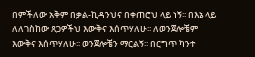በምችለው አቅም በቃል-ኪዳንህና በቀጠሮህ ላይ ነኝ፡፡ በእኔ ላይ ለለገስከው ጸጋዎችህ እውቅና እሰጥሃለሁ፡፡ ለወንጀሎቼም እውቅና እሰጥሃለሁ፡፡ ወንጀሎቼን ማርልኝ፡፡ በርግጥ ካንተ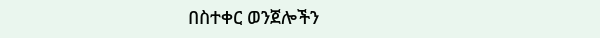በስተቀር ወንጀሎችን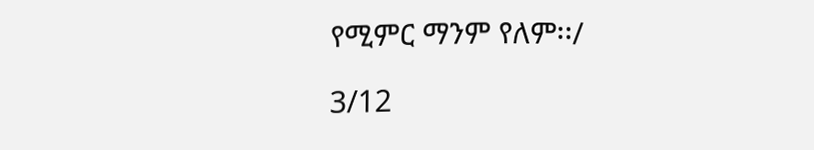የሚምር ማንም የለም፡፡/

3/12